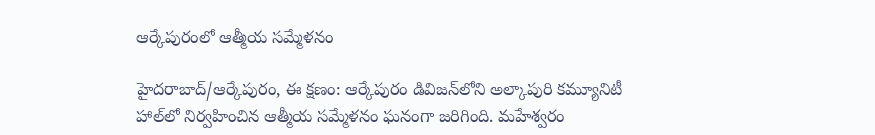ఆర్కేపురంలో ఆత్మీయ సమ్మేళనం

హైదరాబాద్/ఆర్కేపురం, ఈ క్షణం: ఆర్కేపురం డివిజన్‌లోని అల్కాపురి కమ్యూనిటీ హాల్‌లో నిర్వహించిన ఆత్మీయ సమ్మేళనం ఘనంగా జరిగింది. మహేశ్వరం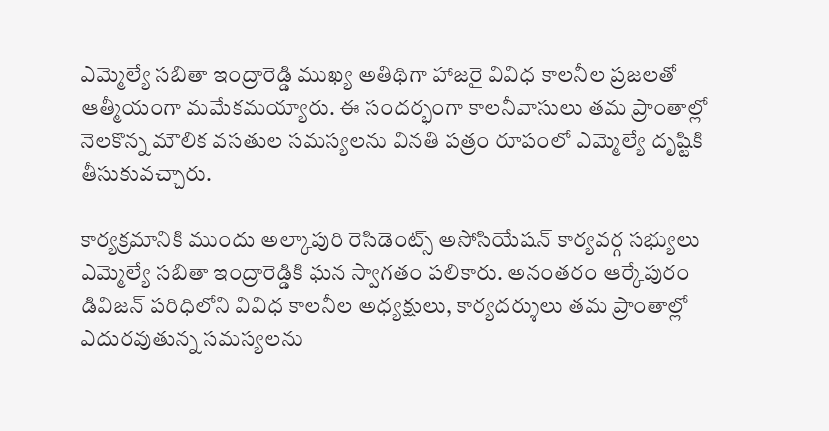ఎమ్మెల్యే సబితా ఇంద్రారెడ్డి ముఖ్య అతిథిగా హాజరై వివిధ కాలనీల ప్రజలతో ఆత్మీయంగా మమేకమయ్యారు. ఈ సందర్భంగా కాలనీవాసులు తమ ప్రాంతాల్లో నెలకొన్న మౌలిక వసతుల సమస్యలను వినతి పత్రం రూపంలో ఎమ్మెల్యే దృష్టికి తీసుకువచ్చారు.

కార్యక్రమానికి ముందు అల్కాపురి రెసిడెంట్స్ అసోసియేషన్ కార్యవర్గ సభ్యులు ఎమ్మెల్యే సబితా ఇంద్రారెడ్డికి ఘన స్వాగతం పలికారు. అనంతరం ఆర్కేపురం డివిజన్ పరిధిలోని వివిధ కాలనీల అధ్యక్షులు, కార్యదర్శులు తమ ప్రాంతాల్లో ఎదురవుతున్న సమస్యలను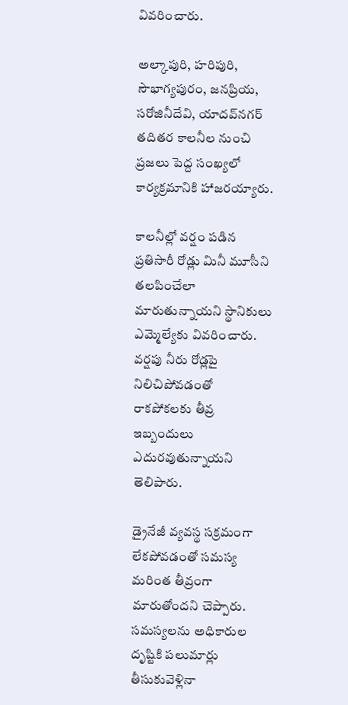వివరించారు.

అల్కాపురి, హరిపురి, సౌభాగ్యపురం, జనప్రియ, సరోజినీదేవి, యాదవ్‌నగర్ తదితర కాలనీల నుంచి ప్రజలు పెద్ద సంఖ్యలో కార్యక్రమానికి హాజరయ్యారు.

కాలనీల్లో వర్షం పడిన ప్రతిసారీ రోడ్లు మినీ మూసీని తలపించేలా మారుతున్నాయని స్థానికులు ఎమ్మెల్యేకు వివరించారు. వర్షపు నీరు రోడ్లపై నిలిచిపోవడంతో రాకపోకలకు తీవ్ర ఇబ్బందులు ఎదురవుతున్నాయని తెలిపారు.

డ్రైనేజీ వ్యవస్థ సక్రమంగా లేకపోవడంతో సమస్య మరింత తీవ్రంగా మారుతోందని చెప్పారు. సమస్యలను అధికారుల దృష్టికి పలుమార్లు తీసుకువెళ్లినా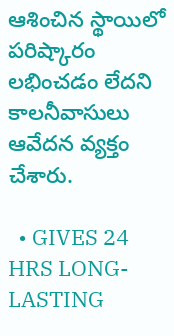ఆశించిన స్థాయిలో పరిష్కారం లభించడం లేదని కాలనీవాసులు ఆవేదన వ్యక్తం చేశారు.

  • GIVES 24 HRS LONG-LASTING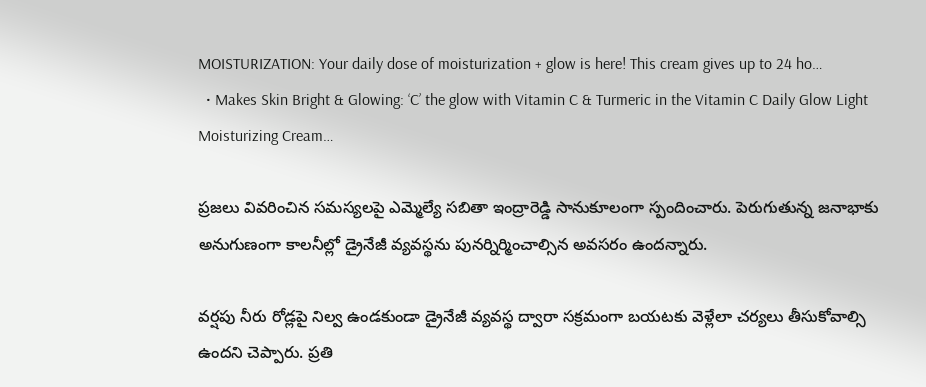MOISTURIZATION: Your daily dose of moisturization + glow is here! This cream gives up to 24 ho…
  • Makes Skin Bright & Glowing: ‘C’ the glow with Vitamin C & Turmeric in the Vitamin C Daily Glow Light Moisturizing Cream…

ప్రజలు వివరించిన సమస్యలపై ఎమ్మెల్యే సబితా ఇంద్రారెడ్డి సానుకూలంగా స్పందించారు. పెరుగుతున్న జనాభాకు అనుగుణంగా కాలనీల్లో డ్రైనేజీ వ్యవస్థను పునర్నిర్మించాల్సిన అవసరం ఉందన్నారు.

వర్షపు నీరు రోడ్లపై నిల్వ ఉండకుండా డ్రైనేజీ వ్యవస్థ ద్వారా సక్రమంగా బయటకు వెళ్లేలా చర్యలు తీసుకోవాల్సి ఉందని చెప్పారు. ప్రతి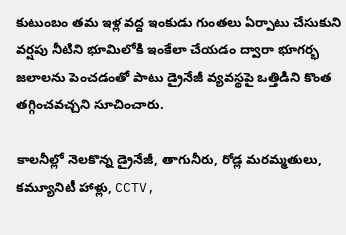కుటుంబం తమ ఇళ్ల వద్ద ఇంకుడు గుంతలు ఏర్పాటు చేసుకుని వర్షపు నీటిని భూమిలోకి ఇంకేలా చేయడం ద్వారా భూగర్భ జలాలను పెంచడంతో పాటు డ్రైనేజీ వ్యవస్థపై ఒత్తిడిని కొంత తగ్గించవచ్చని సూచించారు.

కాలనీల్లో నెలకొన్న డ్రైనేజీ, తాగునీరు, రోడ్ల మరమ్మతులు, కమ్యూనిటీ హాళ్లు, CCTV,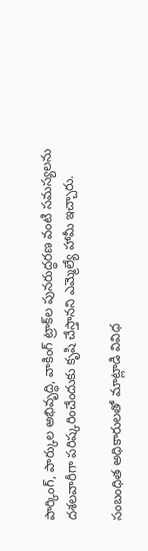పార్కింగ్, పార్కుల అభివృద్ధి, వాకింగ్ ట్రాక్‌ల పునరుద్ధరణ వంటి సమస్యలను దశలవారీగా పరిష్కరించేందుకు కృషి చేస్తానని ఎమ్మెల్యే హామీ ఇచ్చారు.

సంబంధిత అధికారులతో మాట్లాడి వివిధ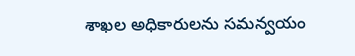శాఖల అధికారులను సమన్వయం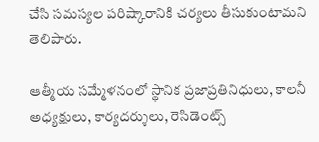చేసి సమస్యల పరిష్కారానికి చర్యలు తీసుకుంటామని తెలిపారు.

ఆత్మీయ సమ్మేళనంలో స్థానిక ప్రజాప్రతినిధులు, కాలనీ అధ్యక్షులు, కార్యదర్శులు, రెసిడెంట్స్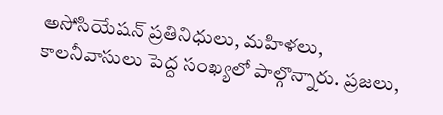అసోసియేషన్ ప్రతినిధులు, మహిళలు, కాలనీవాసులు పెద్ద సంఖ్యలో పాల్గొన్నారు. ప్రజలు,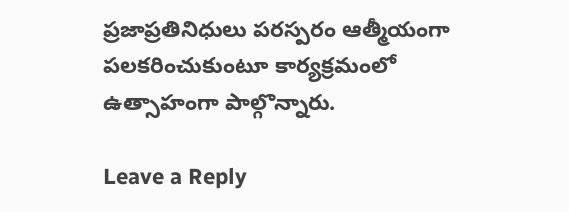ప్రజాప్రతినిధులు పరస్పరం ఆత్మీయంగా పలకరించుకుంటూ కార్యక్రమంలో ఉత్సాహంగా పాల్గొన్నారు.

Leave a Reply